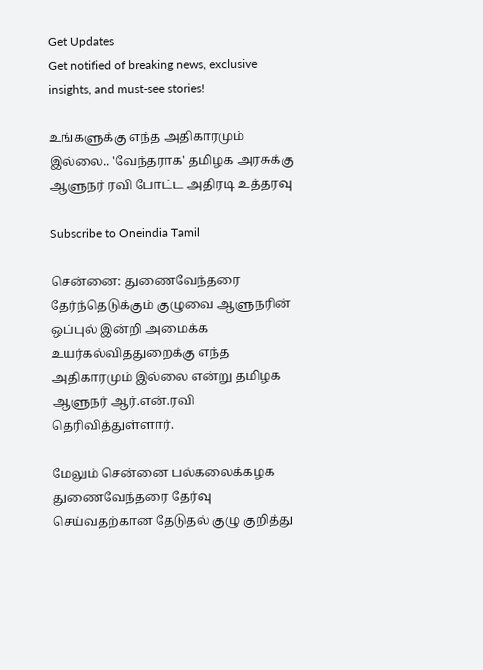Get Updates
Get notified of breaking news, exclusive insights, and must-see stories!

உங்களுக்கு எந்த அதிகாரமும் இல்லை.. 'வேந்தராக' தமிழக அரசுக்கு ஆளுநர் ரவி போட்ட அதிரடி உத்தரவு

Subscribe to Oneindia Tamil

சென்னை: துணைவேந்தரை தேர்ந்தெடுக்கும் குழுவை ஆளுநரின் ஒப்புல் இன்றி அமைக்க உயர்கல்விததுறைக்கு எந்த அதிகாரமும் இல்லை என்று தமிழக ஆளுநர் ஆர்.என்.ரவி தெரிவித்துள்ளார்.

மேலும் சென்னை பல்கலைக்கழக துணைவேந்தரை தேர்வு செய்வதற்கான தேடுதல் குழு குறித்து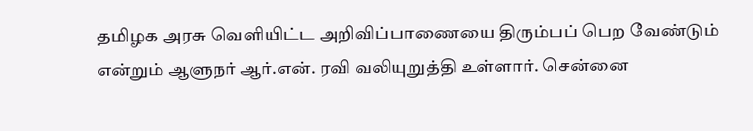தமிழக அரசு வெளியிட்ட அறிவிப்பாணையை திரும்பப் பெற வேண்டும் என்றும் ஆளுநர் ஆர்.என். ரவி வலியுறுத்தி உள்ளார். சென்னை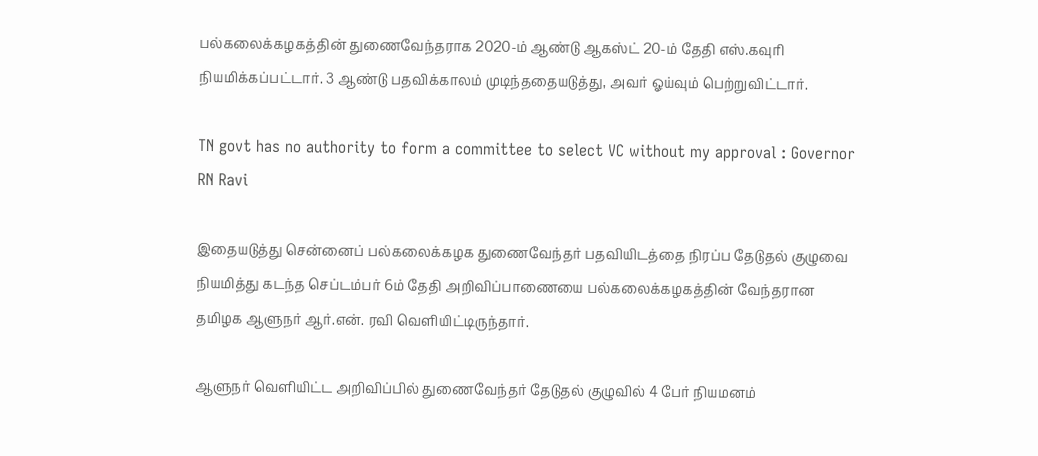பல்கலைக்கழகத்தின் துணைவேந்தராக 2020-ம் ஆண்டு ஆகஸ்ட் 20-ம் தேதி எஸ்.கவுரி நியமிக்கப்பட்டார். 3 ஆண்டு பதவிக்காலம் முடிந்ததையடுத்து, அவர் ஓய்வும் பெற்றுவிட்டார்.

TN govt has no authority to form a committee to select VC without my approval : Governor RN Ravi

இதையடுத்து சென்னைப் பல்கலைக்கழக துணைவேந்தர் பதவியிடத்தை நிரப்ப தேடுதல் குழுவை நியமித்து கடந்த செப்டம்பர் 6ம் தேதி அறிவிப்பாணையை பல்கலைக்கழகத்தின் வேந்தரான தமிழக ஆளுநர் ஆர்.என். ரவி வெளியிட்டிருந்தார்.

ஆளுநர் வெளியிட்ட அறிவிப்பில் துணைவேந்தர் தேடுதல் குழுவில் 4 பேர் நியமனம்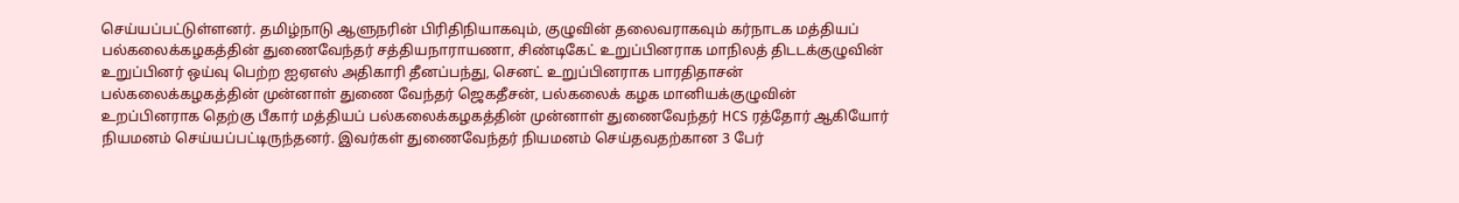செய்யப்பட்டுள்ளனர். தமிழ்நாடு ஆளுநரின் பிரிதிநியாகவும், குழுவின் தலைவராகவும் கர்நாடக மத்தியப் பல்கலைக்கழகத்தின் துணைவேந்தர் சத்தியநாராயணா, சிண்டிகேட் உறுப்பினராக மாநிலத் திடடக்குழுவின் உறுப்பினர் ஒய்வு பெற்ற ஐஏஎஸ் அதிகாரி தீனப்பந்து, செனட் உறுப்பினராக பாரதிதாசன் பல்கலைக்கழகத்தின் முன்னாள் துணை வேந்தர் ஜெகதீசன், பல்கலைக் கழக மானியக்குழுவின் உறப்பினராக தெற்கு பீகார் மத்தியப் பல்கலைக்கழகத்தின் முன்னாள் துணைவேந்தர் HCS ரத்தோர் ஆகியோர் நியமனம் செய்யப்பட்டிருந்தனர். இவர்கள் துணைவேந்தர் நியமனம் செய்தவதற்கான 3 பேர்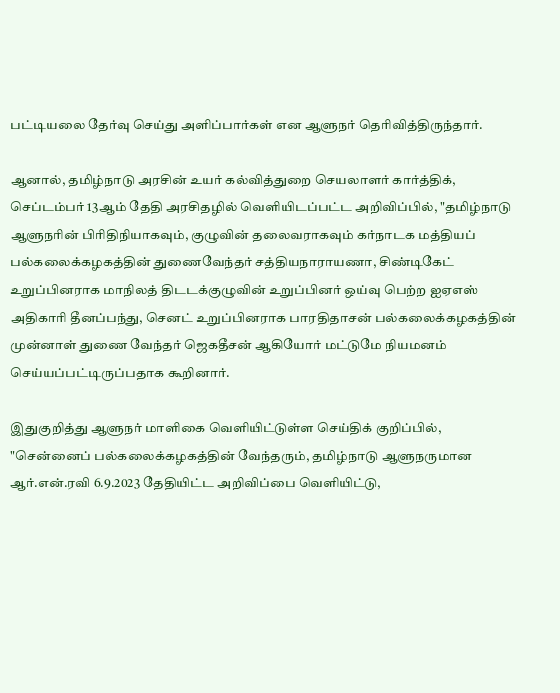பட்டியலை தேர்வு செய்து அளிப்பார்கள் என ஆளுநர் தெரிவித்திருந்தார்.

ஆனால், தமிழ்நாடு அரசின் உயர் கல்வித்துறை செயலாளர் கார்த்திக், செப்டம்பர் 13ஆம் தேதி அரசிதழில் வெளியிடப்பட்ட அறிவிப்பில், "தமிழ்நாடு ஆளுநரின் பிரிதிநியாகவும், குழுவின் தலைவராகவும் கர்நாடக மத்தியப் பல்கலைக்கழகத்தின் துணைவேந்தர் சத்தியநாராயணா, சிண்டிகேட் உறுப்பினராக மாநிலத் திடடக்குழுவின் உறுப்பினர் ஒய்வு பெற்ற ஐஏஎஸ் அதிகாரி தீனப்பந்து, செனட் உறுப்பினராக பாரதிதாசன் பல்கலைக்கழகத்தின் முன்னாள் துணை வேந்தர் ஜெகதீசன் ஆகியோர் மட்டுமே நியமனம் செய்யப்பட்டிருப்பதாக கூறினார்.

இதுகுறித்து ஆளுநர் மாளிகை வெளியிட்டுள்ள செய்திக் குறிப்பில், "சென்னைப் பல்கலைக்கழகத்தின் வேந்தரும், தமிழ்நாடு ஆளுநருமான ஆர்.என்.ரவி 6.9.2023 தேதியிட்ட அறிவிப்பை வெளியிட்டு,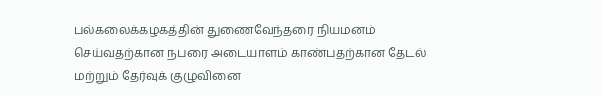பல்கலைக்கழகத்தின் துணைவேந்தரை நியமனம் செய்வதற்கான நபரை அடையாளம் காண்பதற்கான தேடல் மற்றும் தேர்வுக் குழுவினை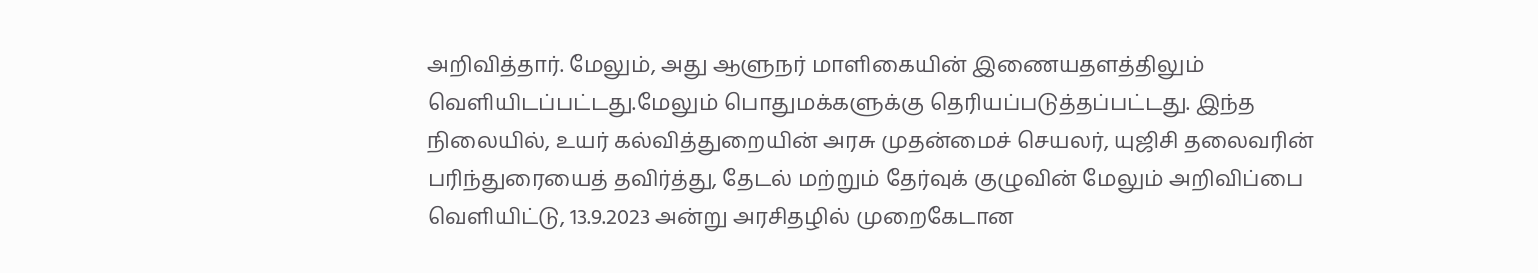அறிவித்தார். மேலும், அது ஆளுநர் மாளிகையின் இணையதளத்திலும் வெளியிடப்பட்டது.மேலும் பொதுமக்களுக்கு தெரியப்படுத்தப்பட்டது. இந்த நிலையில், உயர் கல்வித்துறையின் அரசு முதன்மைச் செயலர், யுஜிசி தலைவரின் பரிந்துரையைத் தவிர்த்து, தேடல் மற்றும் தேர்வுக் குழுவின் மேலும் அறிவிப்பை வெளியிட்டு, 13.9.2023 அன்று அரசிதழில் முறைகேடான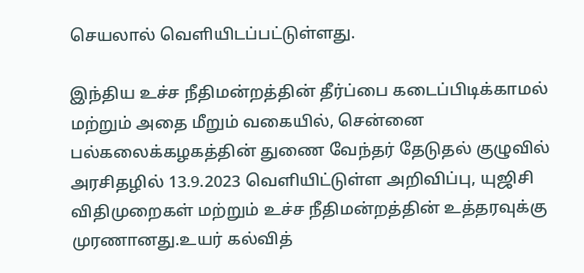செயலால் வெளியிடப்பட்டுள்ளது.

இந்திய உச்ச நீதிமன்றத்தின் தீர்ப்பை கடைப்பிடிக்காமல் மற்றும் அதை மீறும் வகையில், சென்னை பல்கலைக்கழகத்தின் துணை வேந்தர் தேடுதல் குழுவில் அரசிதழில் 13.9.2023 வெளியிட்டுள்ள அறிவிப்பு, யுஜிசி விதிமுறைகள் மற்றும் உச்ச நீதிமன்றத்தின் உத்தரவுக்கு முரணானது.உயர் கல்வித்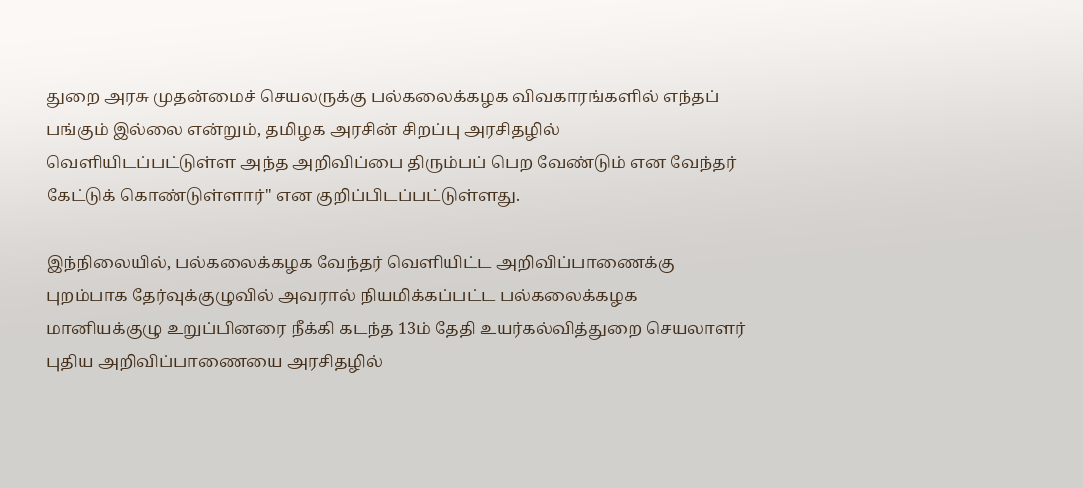துறை அரசு முதன்மைச் செயலருக்கு பல்கலைக்கழக விவகாரங்களில் எந்தப் பங்கும் இல்லை என்றும், தமிழக அரசின் சிறப்பு அரசிதழில் வெளியிடப்பட்டுள்ள அந்த அறிவிப்பை திரும்பப் பெற வேண்டும் என வேந்தர் கேட்டுக் கொண்டுள்ளார்" என குறிப்பிடப்பட்டுள்ளது.

இந்நிலையில், பல்கலைக்கழக வேந்தர் வெளியிட்ட அறிவிப்பாணைக்கு புறம்பாக தேர்வுக்குழுவில் அவரால் நியமிக்கப்பட்ட பல்கலைக்கழக மானியக்குழு உறுப்பினரை நீக்கி கடந்த 13ம் தேதி உயர்கல்வித்துறை செயலாளர் புதிய அறிவிப்பாணையை அரசிதழில்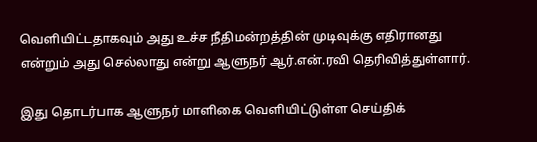வெளியிட்டதாகவும் அது உச்ச நீதிமன்றத்தின் முடிவுக்கு எதிரானது என்றும் அது செல்லாது என்று ஆளுநர் ஆர்.என்.ரவி தெரிவித்துள்ளார்.

இது தொடர்பாக ஆளுநர் மாளிகை வெளியிட்டுள்ள செய்திக்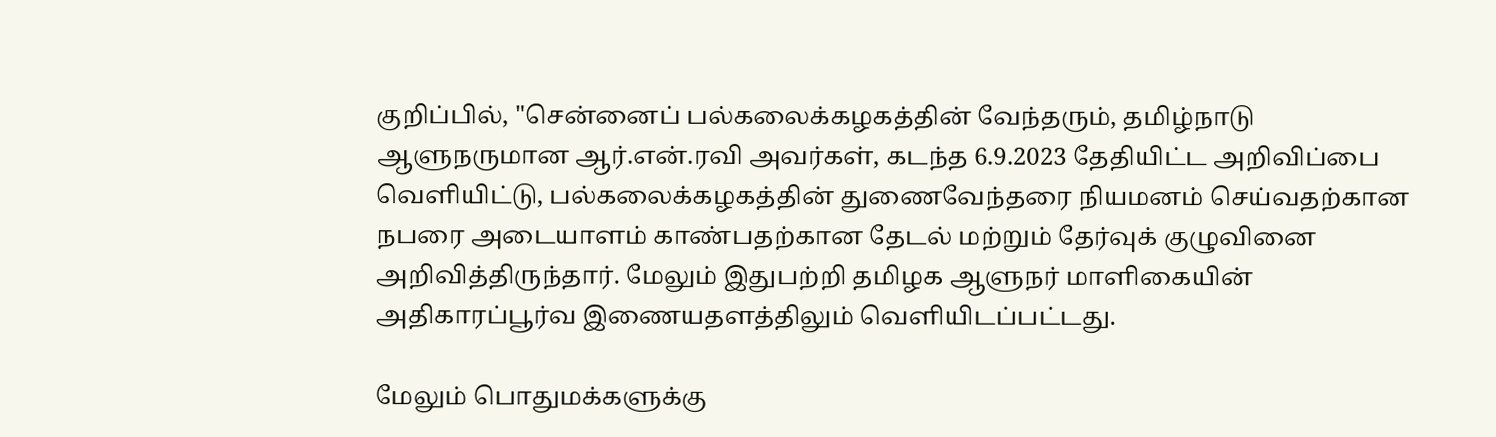குறிப்பில், "சென்னைப் பல்கலைக்கழகத்தின் வேந்தரும், தமிழ்நாடு ஆளுநருமான ஆர்.என்.ரவி அவர்கள், கடந்த 6.9.2023 தேதியிட்ட அறிவிப்பை வெளியிட்டு, பல்கலைக்கழகத்தின் துணைவேந்தரை நியமனம் செய்வதற்கான நபரை அடையாளம் காண்பதற்கான தேடல் மற்றும் தேர்வுக் குழுவினை அறிவித்திருந்தார். மேலும் இதுபற்றி தமிழக ஆளுநர் மாளிகையின் அதிகாரப்பூர்வ இணையதளத்திலும் வெளியிடப்பட்டது.

மேலும் பொதுமக்களுக்கு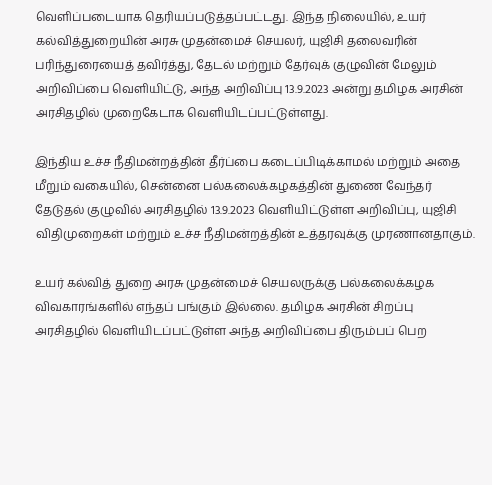வெளிப்படையாக தெரியப்படுத்தப்பட்டது. இந்த நிலையில், உயர் கல்வித்துறையின் அரசு முதன்மைச் செயலர், யுஜிசி தலைவரின் பரிந்துரையைத் தவிர்த்து, தேடல் மற்றும் தேர்வுக் குழுவின் மேலும் அறிவிப்பை வெளியிட்டு, அந்த அறிவிப்பு 13.9.2023 அன்று தமிழக அரசின் அரசிதழில் முறைகேடாக வெளியிடப்பட்டுள்ளது.

இந்திய உச்ச நீதிமன்றத்தின் தீர்ப்பை கடைப்பிடிக்காமல் மற்றும் அதை மீறும் வகையில், சென்னை பல்கலைக்கழகத்தின் துணை வேந்தர் தேடுதல் குழுவில் அரசிதழில் 13.9.2023 வெளியிட்டுள்ள அறிவிப்பு, யுஜிசி விதிமுறைகள் மற்றும் உச்ச நீதிமன்றத்தின் உத்தரவுக்கு முரணானதாகும்.

உயர் கல்வித் துறை அரசு முதன்மைச் செயலருக்கு பல்கலைக்கழக விவகாரங்களில் எந்தப் பங்கும் இல்லை. தமிழக அரசின் சிறப்பு அரசிதழில் வெளியிடப்பட்டுள்ள அந்த அறிவிப்பை திரும்பப் பெற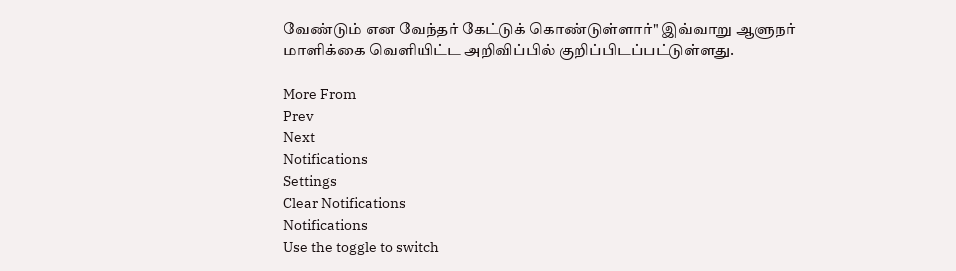வேண்டும் என வேந்தர் கேட்டுக் கொண்டுள்ளார்" இவ்வாறு ஆளுநர் மாளிக்கை வெளியிட்ட அறிவிப்பில் குறிப்பிடப்பட்டுள்ளது.

More From
Prev
Next
Notifications
Settings
Clear Notifications
Notifications
Use the toggle to switch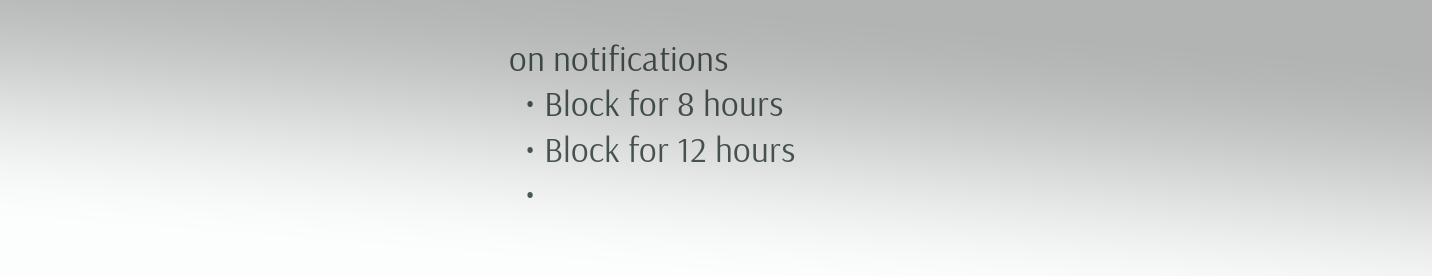on notifications
  • Block for 8 hours
  • Block for 12 hours
  •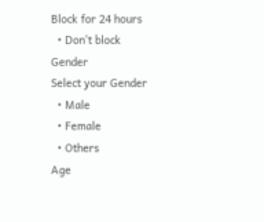Block for 24 hours
  • Don't block
Gender
Select your Gender
  • Male
  • Female
  • Others
Age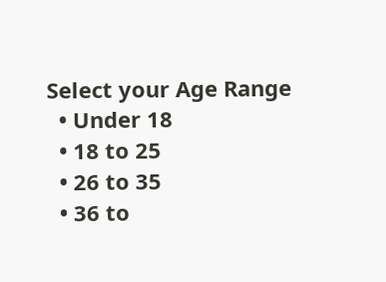Select your Age Range
  • Under 18
  • 18 to 25
  • 26 to 35
  • 36 to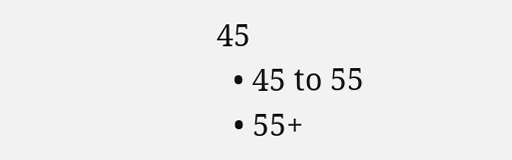45
  • 45 to 55
  • 55+